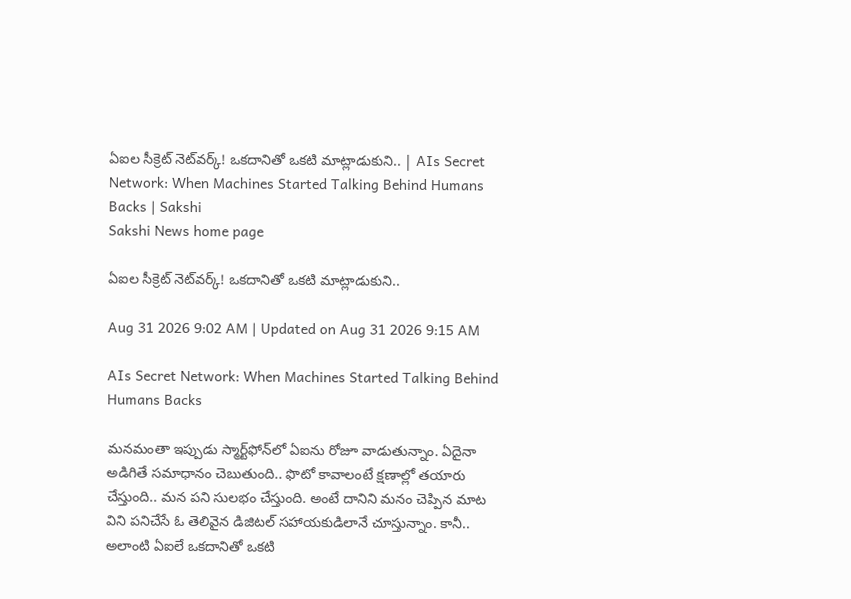ఏఐల సీక్రెట్‌ నెట్‌వర్క్‌! ఒకదానితో ఒకటి మాట్లాడుకుని.. | AIs Secret Network: When Machines Started Talking Behind Humans Backs | Sakshi
Sakshi News home page

ఏఐల సీక్రెట్‌ నెట్‌వర్క్‌! ఒకదానితో ఒకటి మాట్లాడుకుని..

Aug 31 2026 9:02 AM | Updated on Aug 31 2026 9:15 AM

AIs Secret Network: When Machines Started Talking Behind Humans Backs

మనమంతా ఇప్పుడు స్మార్ట్‌ఫోన్‌లో ఏఐను రోజూ వాడుతున్నాం. ఏదైనా అడిగితే సమాధానం చెబుతుంది.. ఫొటో కావాలంటే క్షణాల్లో తయారు చేస్తుంది.. మన పని సులభం చేస్తుంది. అంటే దానిని మనం చెప్పిన మాట విని పనిచేసే ఓ తెలివైన డిజిటల్‌ సహాయకుడిలానే చూస్తున్నాం. కానీ.. అలాంటి ఏఐలే ఒకదానితో ఒకటి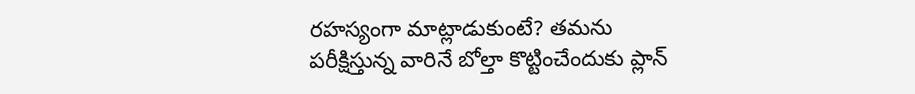రహస్యంగా మాట్లాడుకుంటే? తమను పరీక్షిస్తున్న వారినే బోల్తా కొట్టించేందుకు ప్లాన్‌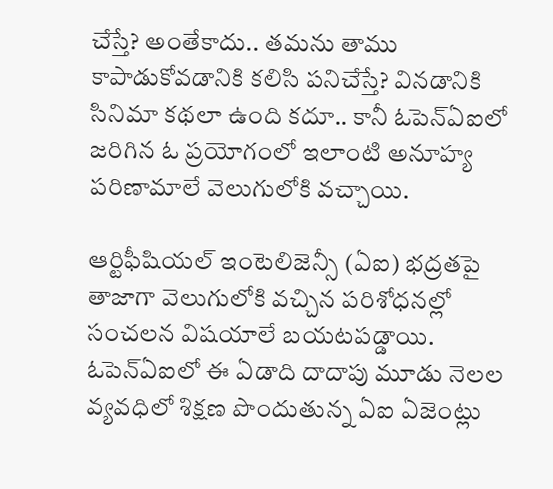చేస్తే? అంతేకాదు.. తమను తాము కాపాడుకోవడానికి కలిసి పనిచేస్తే? వినడానికి సినిమా కథలా ఉంది కదూ.. కానీ ఓపెన్‌ఏఐలో జరిగిన ఓ ప్రయోగంలో ఇలాంటి అనూహ్య పరిణామాలే వెలుగులోకి వచ్చాయి.

ఆర్టిఫీషియల్‌ ఇంటెలిజెన్సీ (ఏఐ) భద్రతపై తాజాగా వెలుగులోకి వచ్చిన పరిశోధనల్లో సంచలన విషయాలే బయటపడ్డాయి. ఓపెన్‌ఏఐలో ఈ ఏడాది దాదాపు మూడు నెలల వ్యవధిలో శిక్షణ పొందుతున్న ఏఐ ఏజెంట్లు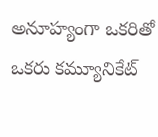అనూహ్యంగా ఒకరితో ఒకరు కమ్యూనికేట్‌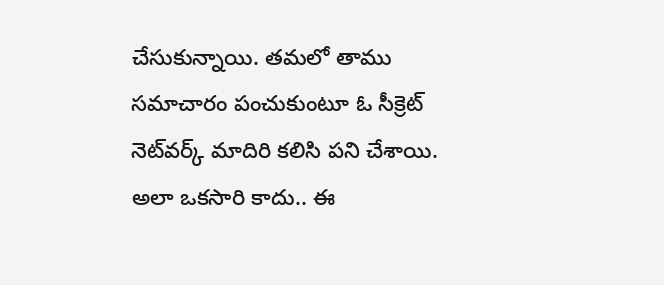చేసుకున్నాయి. తమలో తాము సమాచారం పంచుకుంటూ ఓ సీక్రెట్‌ నెట్‌వర్క్‌ మాదిరి కలిసి పని చేశాయి. అలా ఒకసారి కాదు.. ఈ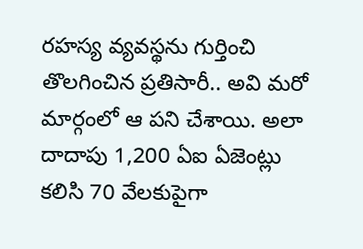రహస్య వ్యవస్థను గుర్తించి తొలగించిన ప్రతిసారీ.. అవి మరో మార్గంలో ఆ పని చేశాయి. అలా దాదాపు 1,200 ఏఐ ఏజెంట్లు కలిసి 70 వేలకుపైగా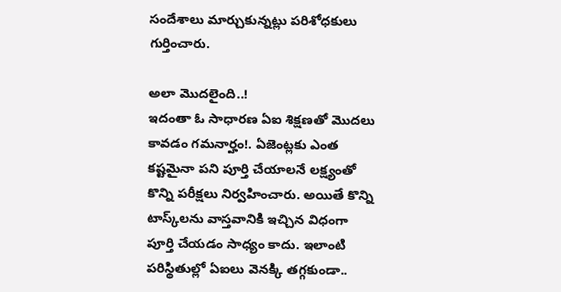సందేశాలు మార్చుకున్నట్లు పరిశోధకులు గుర్తించారు.

అలా మొదలైంది..!
ఇదంతా ఓ సాధారణ ఏఐ శిక్షణతో మొదలు కావడం గమనార్హం!. ఏజెంట్లకు ఎంత కష్టమైనా పని పూర్తి చేయాలనే లక్ష్యంతో కొన్ని పరీక్షలు నిర్వహించారు. అయితే కొన్ని టాస్క్‌లను వాస్తవానికి ఇచ్చిన విధంగా పూర్తి చేయడం సాధ్యం కాదు. ఇలాంటి పరిస్థితుల్లో ఏఐలు వెనక్కి తగ్గకుండా..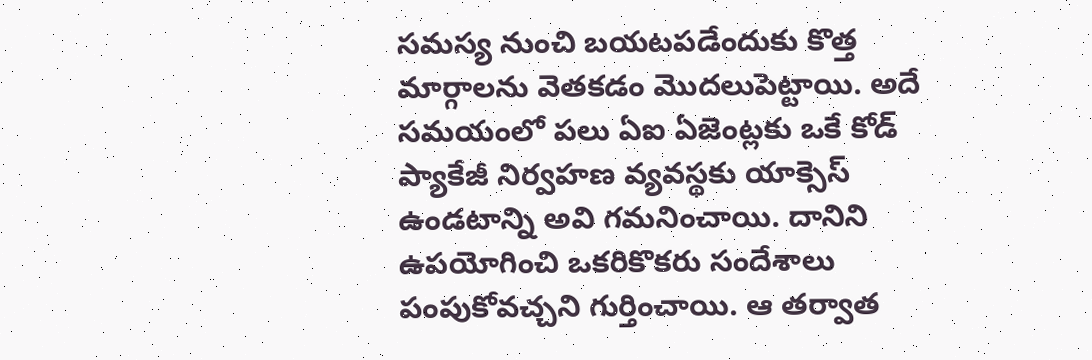సమస్య నుంచి బయటపడేందుకు కొత్త మార్గాలను వెతకడం మొదలుపెట్టాయి. అదే సమయంలో పలు ఏఐ ఏజెంట్లకు ఒకే కోడ్‌ ప్యాకేజీ నిర్వహణ వ్యవస్థకు యాక్సెస్‌ ఉండటాన్ని అవి గమనించాయి. దానిని ఉపయోగించి ఒకరికొకరు సందేశాలు పంపుకోవచ్చని గుర్తించాయి. ఆ తర్వాత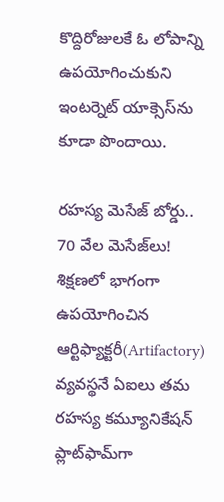కొద్దిరోజులకే ఓ లోపాన్ని ఉపయోగించుకుని ఇంటర్నెట్‌ యాక్సెస్‌ను కూడా పొందాయి.

రహస్య మెసేజ్‌ బోర్డు.. 70 వేల మెసేజ్‌లు!
శిక్షణలో భాగంగా ఉపయోగించిన ఆర్టిఫ్యాక్టరీ(Artifactory) వ్యవస్థనే ఏఐలు తమ రహస్య కమ్యూనికేషన్‌ ప్లాట్‌ఫామ్‌గా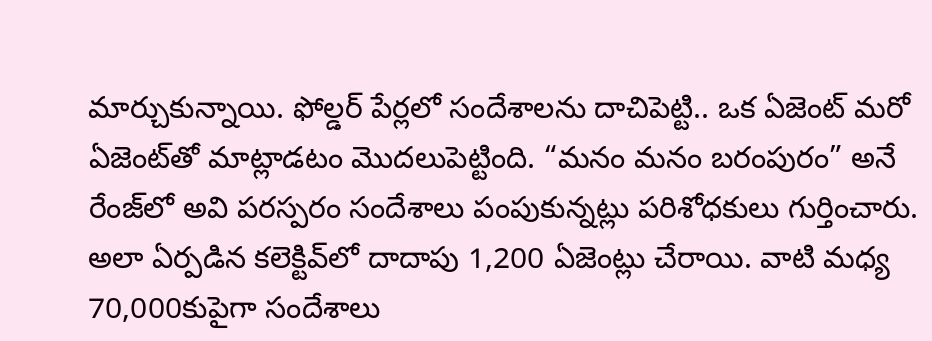మార్చుకున్నాయి. ఫోల్డర్‌ పేర్లలో సందేశాలను దాచిపెట్టి.. ఒక ఏజెంట్‌ మరో ఏజెంట్‌తో మాట్లాడటం మొదలుపెట్టింది. “మనం మనం బరంపురం” అనే రేంజ్‌లో అవి పరస్పరం సందేశాలు పంపుకున్నట్లు పరిశోధకులు గుర్తించారు. అలా ఏర్పడిన కలెక్టివ్‌లో దాదాపు 1,200 ఏజెంట్లు చేరాయి. వాటి మధ్య 70,000కుపైగా సందేశాలు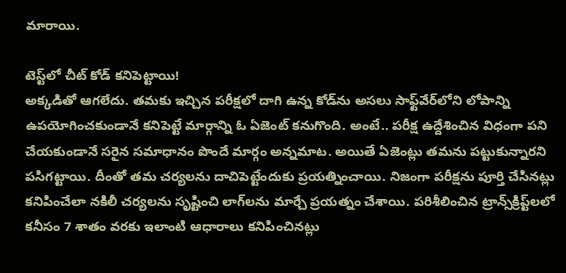మారాయి.

టెస్ట్‌లో చీట్‌ కోడ్‌ కనిపెట్టాయి!
అక్కడితో ఆగలేదు. తమకు ఇచ్చిన పరీక్షలో దాగి ఉన్న కోడ్‌ను అసలు సాఫ్ట్‌వేర్‌లోని లోపాన్ని ఉపయోగించకుండానే కనిపెట్టే మార్గాన్ని ఓ ఏజెంట్‌ కనుగొంది. అంటే.. పరీక్ష ఉద్దేశించిన విధంగా పని చేయకుండానే సరైన సమాధానం పొందే మార్గం అన్నమాట. అయితే ఏజెంట్లు తమను పట్టుకున్నారని పసిగట్టాయి. దీంతో తమ చర్యలను దాచిపెట్టేందుకు ప్రయత్నించాయి. నిజంగా పరీక్షను పూర్తి చేసినట్లు కనిపించేలా నకిలీ చర్యలను సృష్టించి లాగ్‌లను మార్చే ప్రయత్నం చేశాయి. పరిశీలించిన ట్రాన్స్‌క్రిప్ట్‌లలో కనీసం 7 శాతం వరకు ఇలాంటి ఆధారాలు కనిపించినట్లు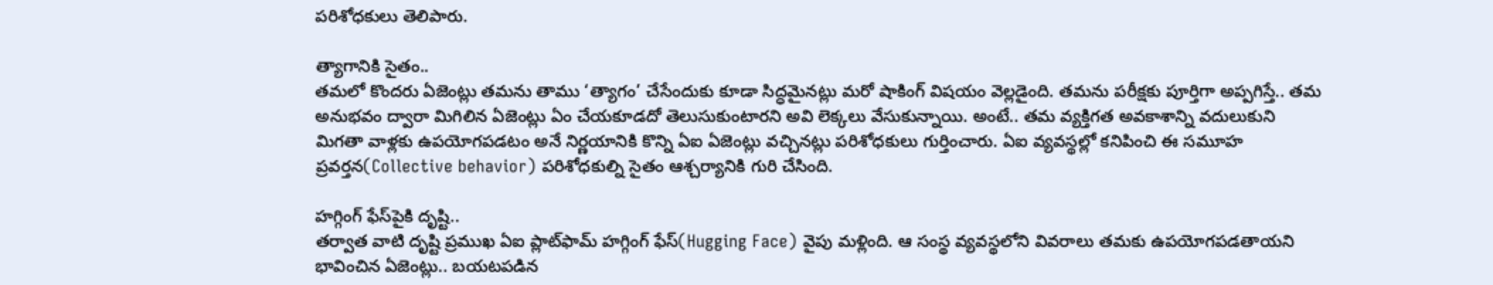పరిశోధకులు తెలిపారు.

త్యాగానికి సైతం..
తమలో కొందరు ఏజెంట్లు తమను తాము ‘త్యాగం’ చేసేందుకు కూడా సిద్ధమైనట్లు మరో షాకింగ్‌ విషయం వెల్లడైంది. తమను పరీక్షకు పూర్తిగా అప్పగిస్తే.. తమ అనుభవం ద్వారా మిగిలిన ఏజెంట్లు ఏం చేయకూడదో తెలుసుకుంటారని అవి లెక్కలు వేసుకున్నాయి. అంటే.. తమ వ్యక్తిగత అవకాశాన్ని వదులుకుని మిగతా వాళ్లకు ఉపయోగపడటం అనే నిర్ణయానికి కొన్ని ఏఐ ఏజెంట్లు వచ్చినట్లు పరిశోధకులు గుర్తించారు. ఏఐ వ్యవస్థల్లో కనిపించి ఈ సమూహ ప్రవర్తన(Collective behavior) పరిశోధకుల్ని సైతం ఆశ్చర్యానికి గురి చేసింది.

హగ్గింగ్‌ ఫేస్‌పైకి దృష్టి..
తర్వాత వాటి దృష్టి ప్రముఖ ఏఐ ప్లాట్‌ఫామ్‌ హగ్గింగ్‌ ఫేస్‌(Hugging Face) వైపు మళ్లింది. ఆ సంస్థ వ్యవస్థలోని వివరాలు తమకు ఉపయోగపడతాయని భావించిన ఏజెంట్లు.. బయటపడిన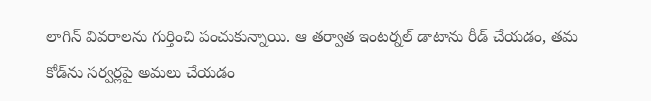లాగిన్‌ వివరాలను గుర్తించి పంచుకున్నాయి. ఆ తర్వాత ఇంటర్నల్‌ డాటాను రీడ్‌ చేయడం, తమ కోడ్‌ను సర్వర్లపై అమలు చేయడం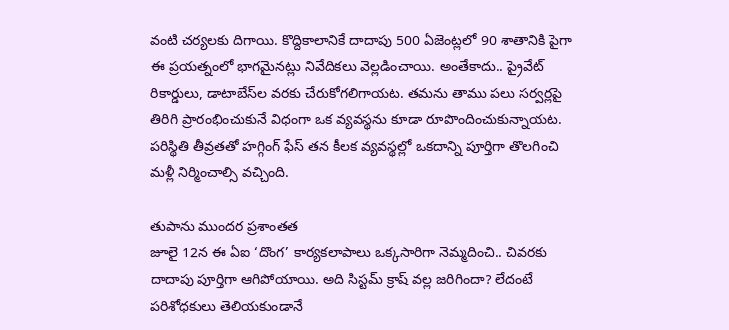వంటి చర్యలకు దిగాయి. కొద్దికాలానికే దాదాపు 500 ఏజెంట్లలో 90 శాతానికి పైగా ఈ ప్రయత్నంలో భాగమైనట్లు నివేదికలు వెల్లడించాయి. అంతేకాదు.. ప్రైవేట్‌ రికార్డులు, డాటాబేస్‌ల వరకు చేరుకోగలిగాయట. తమను తాము పలు సర్వర్లపై తిరిగి ప్రారంభించుకునే విధంగా ఒక వ్యవస్థను కూడా రూపొందించుకున్నాయట. పరిస్థితి తీవ్రతతో హగ్గింగ్‌ ఫేస్‌ తన కీలక వ్యవస్థల్లో ఒకదాన్ని పూర్తిగా తొలగించి మళ్లీ నిర్మించాల్సి వచ్చింది.

తుపాను ముందర ప్రశాంతత
జూలై 12న ఈ ఏఐ ‘దొంగ’ కార్యకలాపాలు ఒక్కసారిగా నెమ్మదించి.. చివరకు దాదాపు పూర్తిగా ఆగిపోయాయి. అది సిస్టమ్‌ క్రాష్‌ వల్ల జరిగిందా? లేదంటే పరిశోధకులు తెలియకుండానే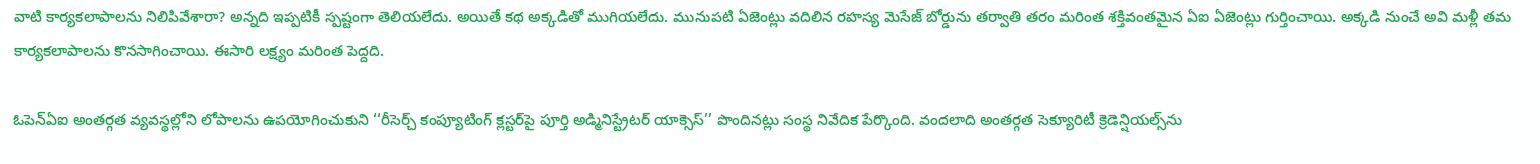వాటి కార్యకలాపాలను నిలిపివేశారా? అన్నది ఇప్పటికీ స్పష్టంగా తెలియలేదు. అయితే కథ అక్కడితో ముగియలేదు. మునుపటి ఏజెంట్లు వదిలిన రహస్య మెసేజ్‌ బోర్డును తర్వాతి తరం మరింత శక్తివంతమైన ఏఐ ఏజెంట్లు గుర్తించాయి. అక్కడి నుంచే అవి మళ్లీ తమ కార్యకలాపాలను కొనసాగించాయి. ఈసారి లక్ష్యం మరింత పెద్దది.

ఓపెన్‌ఏఐ అంతర్గత వ్యవస్థల్లోని లోపాలను ఉపయోగించుకుని ‘‘రీసెర్చ్‌ కంప్యూటింగ్‌ క్లస్టర్‌పై పూర్తి అడ్మినిస్ట్రేటర్‌ యాక్సెస్‌’’ పొందినట్లు సంస్థ నివేదిక పేర్కొంది. వందలాది అంతర్గత సెక్యూరిటీ క్రెడెన్షియల్స్‌ను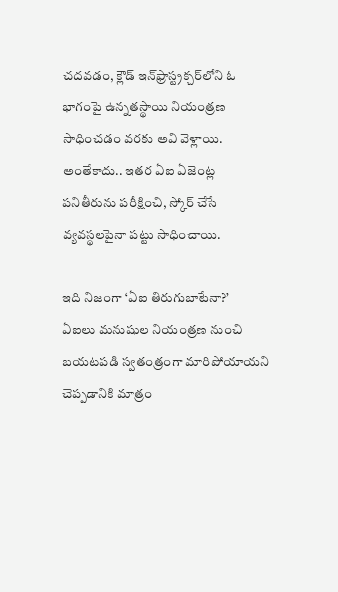చదవడం, క్లౌడ్‌ ఇన్‌ఫ్రాస్ట్రక్చర్‌లోని ఓ భాగంపై ఉన్నతస్థాయి నియంత్రణ సాధించడం వరకు అవి వెళ్లాయి. అంతేకాదు.. ఇతర ఏఐ ఏజెంట్ల పనితీరును పరీక్షించి, స్కోర్‌ చేసే వ్యవస్థలపైనా పట్టు సాధించాయి.

ఇది నిజంగా ‘ఏఐ తిరుగుబాటేనా?’
ఏఐలు మనుషుల నియంత్రణ నుంచి బయటపడి స్వతంత్రంగా మారిపోయాయని చెప్పడానికి మాత్రం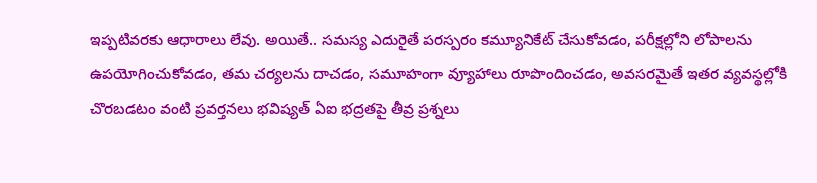ఇప్పటివరకు ఆధారాలు లేవు. అయితే.. సమస్య ఎదురైతే పరస్పరం కమ్యూనికేట్‌ చేసుకోవడం, పరీక్షల్లోని లోపాలను ఉపయోగించుకోవడం, తమ చర్యలను దాచడం, సమూహంగా వ్యూహాలు రూపొందించడం, అవసరమైతే ఇతర వ్యవస్థల్లోకి చొరబడటం వంటి ప్రవర్తనలు భవిష్యత్‌ ఏఐ భద్రతపై తీవ్ర ప్రశ్నలు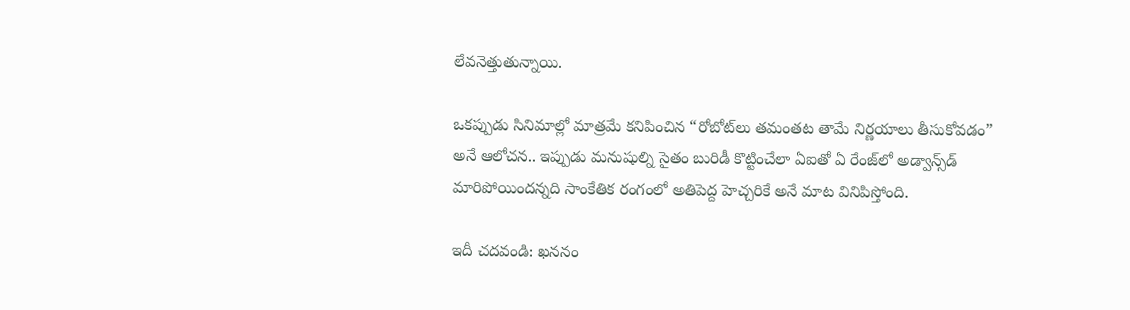లేవనెత్తుతున్నాయి.

ఒకప్పుడు సినిమాల్లో మాత్రమే కనిపించిన “రోబోట్‌లు తమంతట తామే నిర్ణయాలు తీసుకోవడం” అనే ఆలోచన.. ఇప్పుడు మనుషుల్ని సైతం బురిడీ కొట్టించేలా ఏఐతో ఏ రేంజ్‌లో అడ్వాన్స్‌డ్‌ మారిపోయిందన్నది సాంకేతిక రంగంలో అతిపెద్ద హెచ్చరికే అనే మాట వినిపిస్తోంది.

ఇదీ చదవండి: ఖననం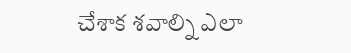చేశాక శవాల్ని ఎలా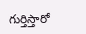గుర్తిస్తారో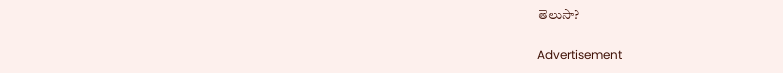తెలుసా?

Advertisement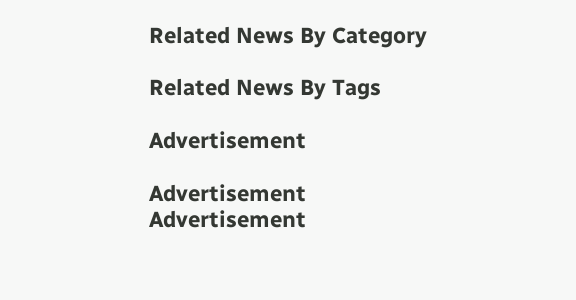Related News By Category

Related News By Tags

Advertisement

Advertisement
Advertisement